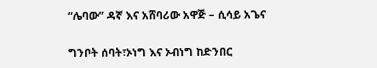“ሌባው” ዳኛ እና አሸባሪው አዋጅ – ሲሳይ አጌና

ግንቦት ሰባት፣ኦነግ እና ኦብነግ ከድንበር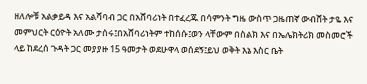ዘለሎቹ አልቃይዳ እና አልሻባብ ጋር በአሸባሪነት በተፈረጁ በሳምንት ግዜ ውስጥ ጋዜጠኛ ውብሸት ታዬ እና መምህርት ርዕዮት አለሙ ታሰሩ፤በአሸባሪነትም ተከሰሱ፤ወን ላቸውም በስልክ እና በኤሌክትሪክ መስመሮች ላይ ከደረሰ ጉዳት ጋር መያያዙ 15 ዓመታት ወደሁዋላ ወሰደኝ፤ይህ ወቅት እኔ እስር ቤት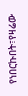የነበርኩበት፣የዛሬው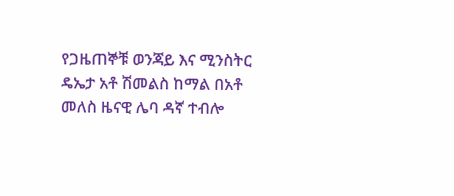የጋዜጠኞቹ ወንጃይ እና ሚንስትር ዴኤታ አቶ ሽመልስ ከማል በአቶ መለስ ዜናዊ ሌባ ዳኛ ተብሎ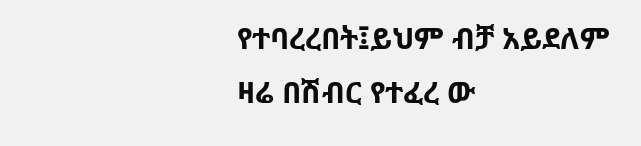የተባረረበት፤ይህም ብቻ አይደለም ዛሬ በሽብር የተፈረ ው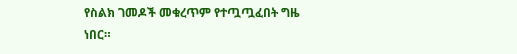የስልክ ገመዶች መቁረጥም የተጧጧፈበት ግዜ ነበር።